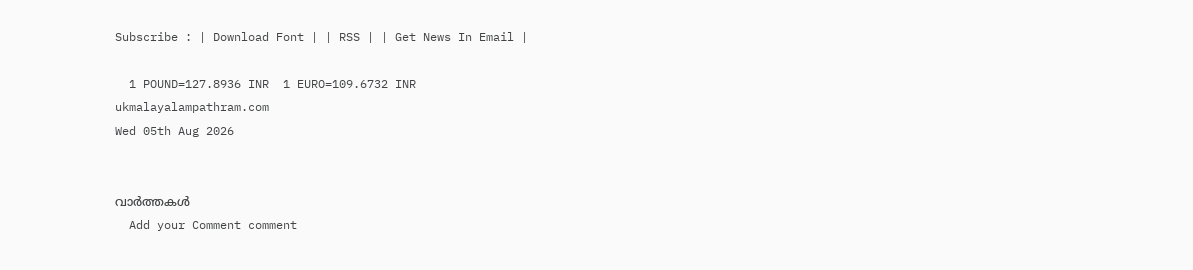Subscribe : | Download Font | | RSS | | Get News In Email |

  1 POUND=127.8936 INR  1 EURO=109.6732 INR
ukmalayalampathram.com
Wed 05th Aug 2026


വാര്‍ത്തകള്‍
  Add your Comment comment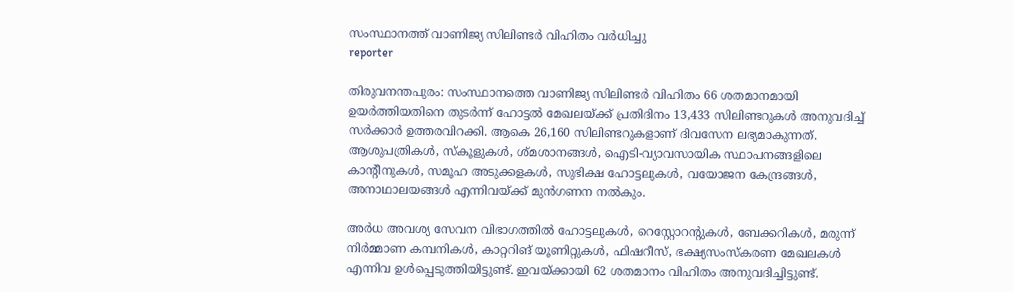സംസ്ഥാനത്ത് വാണിജ്യ സിലിണ്ടര്‍ വിഹിതം വര്‍ധിച്ചു
reporter

തിരുവനന്തപുരം: സംസ്ഥാനത്തെ വാണിജ്യ സിലിണ്ടര്‍ വിഹിതം 66 ശതമാനമായി ഉയര്‍ത്തിയതിനെ തുടര്‍ന്ന് ഹോട്ടല്‍ മേഖലയ്ക്ക് പ്രതിദിനം 13,433 സിലിണ്ടറുകള്‍ അനുവദിച്ച് സര്‍ക്കാര്‍ ഉത്തരവിറക്കി. ആകെ 26,160 സിലിണ്ടറുകളാണ് ദിവസേന ലഭ്യമാകുന്നത്. ആശുപത്രികള്‍, സ്‌കൂളുകള്‍, ശ്മശാനങ്ങള്‍, ഐടി-വ്യാവസായിക സ്ഥാപനങ്ങളിലെ കാന്റീനുകള്‍, സമൂഹ അടുക്കളകള്‍, സുഭിക്ഷ ഹോട്ടലുകള്‍, വയോജന കേന്ദ്രങ്ങള്‍, അനാഥാലയങ്ങള്‍ എന്നിവയ്ക്ക് മുന്‍ഗണന നല്‍കും.

അര്‍ധ അവശ്യ സേവന വിഭാഗത്തില്‍ ഹോട്ടലുകള്‍, റെസ്റ്റോറന്റുകള്‍, ബേക്കറികള്‍, മരുന്ന് നിര്‍മ്മാണ കമ്പനികള്‍, കാറ്ററിങ് യൂണിറ്റുകള്‍, ഫിഷറീസ്, ഭക്ഷ്യസംസ്‌കരണ മേഖലകള്‍ എന്നിവ ഉള്‍പ്പെടുത്തിയിട്ടുണ്ട്. ഇവയ്ക്കായി 62 ശതമാനം വിഹിതം അനുവദിച്ചിട്ടുണ്ട്.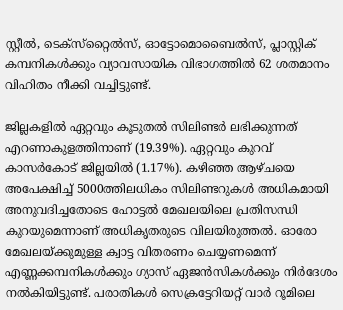സ്റ്റീല്‍, ടെക്‌സ്‌റ്റൈല്‍സ്, ഓട്ടോമൊബൈല്‍സ്, പ്ലാസ്റ്റിക് കമ്പനികള്‍ക്കും വ്യാവസായിക വിഭാഗത്തില്‍ 62 ശതമാനം വിഹിതം നീക്കി വച്ചിട്ടുണ്ട്.

ജില്ലകളില്‍ ഏറ്റവും കൂടുതല്‍ സിലിണ്ടര്‍ ലഭിക്കുന്നത് എറണാകുളത്തിനാണ് (19.39%). ഏറ്റവും കുറവ് കാസര്‍കോട് ജില്ലയില്‍ (1.17%). കഴിഞ്ഞ ആഴ്ചയെ അപേക്ഷിച്ച് 5000ത്തിലധികം സിലിണ്ടറുകള്‍ അധികമായി അനുവദിച്ചതോടെ ഹോട്ടല്‍ മേഖലയിലെ പ്രതിസന്ധി കുറയുമെന്നാണ് അധികൃതരുടെ വിലയിരുത്തല്‍. ഓരോ മേഖലയ്ക്കുമുള്ള ക്വാട്ട വിതരണം ചെയ്യണമെന്ന് എണ്ണക്കമ്പനികള്‍ക്കും ഗ്യാസ് ഏജന്‍സികള്‍ക്കും നിര്‍ദേശം നല്‍കിയിട്ടുണ്ട്. പരാതികള്‍ സെക്രട്ടേറിയറ്റ് വാര്‍ റൂമിലെ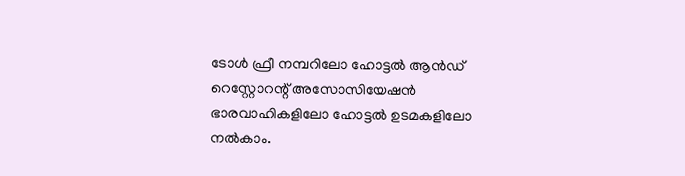ടോള്‍ ഫ്രീ നമ്പറിലോ ഹോട്ടല്‍ ആന്‍ഡ് റെസ്റ്റോറന്റ് അസോസിയേഷന്‍ ഭാരവാഹികളിലോ ഹോട്ടല്‍ ഉടമകളിലോ നല്‍കാം.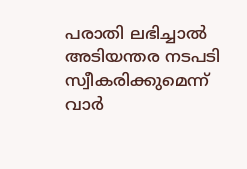പരാതി ലഭിച്ചാല്‍ അടിയന്തര നടപടി സ്വീകരിക്കുമെന്ന് വാര്‍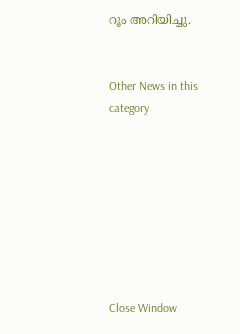റൂം അറിയിച്ചു.


Other News in this category








Close Window